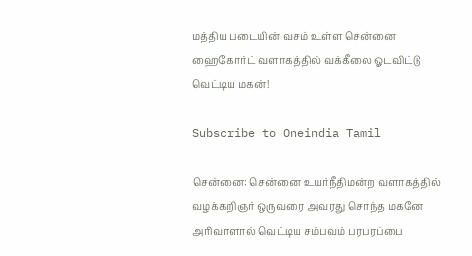மத்திய படையின் வசம் உள்ள சென்னை ஹைகோர்ட் வளாகத்தில் வக்கீலை ஓடவிட்டு வெட்டிய மகன்!

Subscribe to Oneindia Tamil

சென்னை: சென்னை உயர்நீதிமன்ற வளாகத்தில் வழக்கறிஞர் ஒருவரை அவரது சொந்த மகனே அரிவாளால் வெட்டிய சம்பவம் பரபரப்பை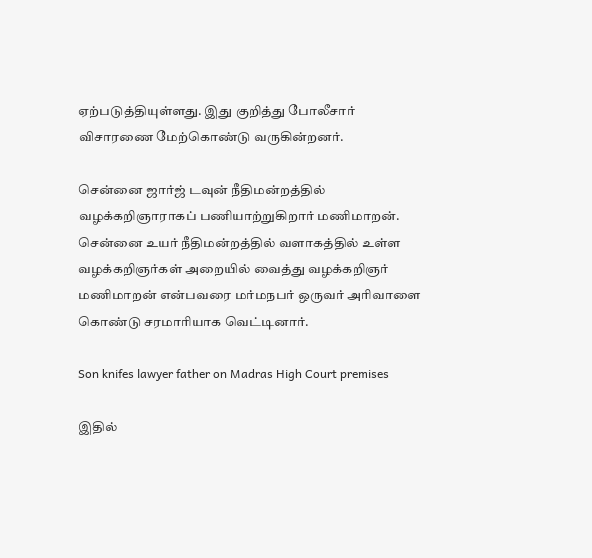ஏற்படுத்தியுள்ளது. இது குறித்து போலீசார் விசாரணை மேற்கொண்டு வருகின்றனர்.

சென்னை ஜார்ஜ் டவுன் நீதிமன்றத்தில் வழக்கறிஞாராகப் பணியாற்றுகிறார் மணிமாறன். சென்னை உயர் நீதிமன்றத்தில் வளாகத்தில் உள்ள வழக்கறிஞர்கள் அறையில் வைத்து வழக்கறிஞர் மணிமாறன் என்பவரை மர்மநபர் ஒருவர் அரிவாளை கொண்டு சரமாரியாக வெட்டினார்.

Son knifes lawyer father on Madras High Court premises

இதில்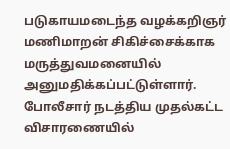படுகாயமடைந்த வழக்கறிஞர் மணிமாறன் சிகிச்சைக்காக மருத்துவமனையில் அனுமதிக்கப்பட்டுள்ளார். போலீசார் நடத்திய முதல்கட்ட விசாரணையில்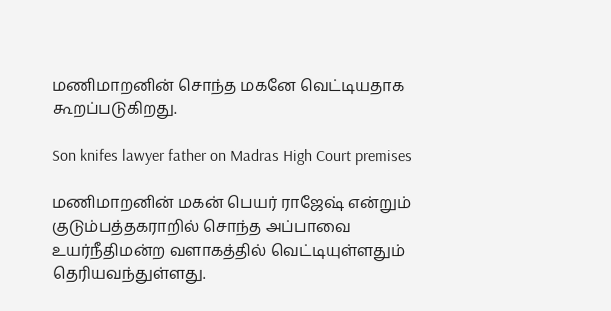மணிமாறனின் சொந்த மகனே வெட்டியதாக கூறப்படுகிறது.

Son knifes lawyer father on Madras High Court premises

மணிமாறனின் மகன் பெயர் ராஜேஷ் என்றும் குடும்பத்தகராறில் சொந்த அப்பாவை உயர்நீதிமன்ற வளாகத்தில் வெட்டியுள்ளதும் தெரியவந்துள்ளது.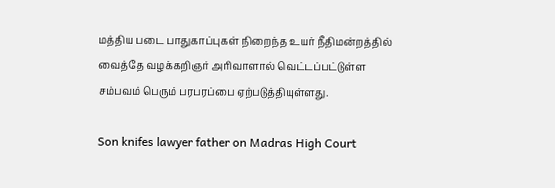மத்திய படை பாதுகாப்புகள் நிறைந்த உயர் நீதிமன்றத்தில் வைத்தே வழக்கறிஞர் அரிவாளால் வெட்டப்பட்டுள்ள சம்பவம் பெரும் பரபரப்பை ஏற்படுத்தியுள்ளது.

Son knifes lawyer father on Madras High Court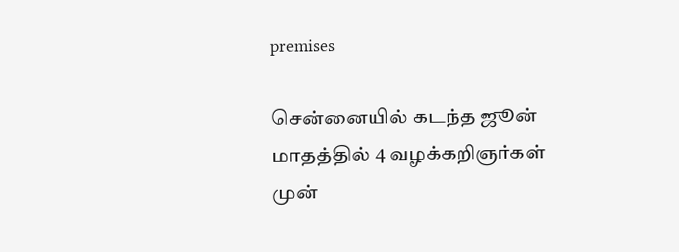premises

சென்னையில் கடந்த ஜூன் மாதத்தில் 4 வழக்கறிஞர்கள் முன்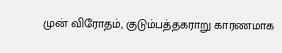முன் விரோதம், குடும்பத்தகராறு காரணமாக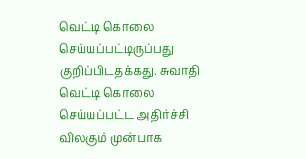வெட்டி கொலை செய்யப்பட்டிருப்பது குறிப்பிடதக்கது. சுவாதி வெட்டி கொலை செய்யப்பட்ட அதிர்ச்சி விலகும் முன்பாக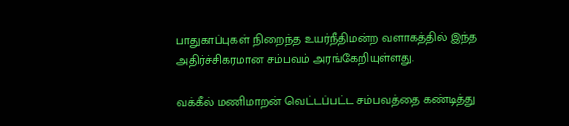பாதுகாப்புகள் நிறைந்த உயர்நீதிமன்ற வளாகத்தில் இந்த அதிர்ச்சிகரமான சம்பவம் அரங்கேறியுள்ளது.

வக்கீல் மணிமாறன் வெட்டப்பட்ட சம்பவத்தை கண்டித்து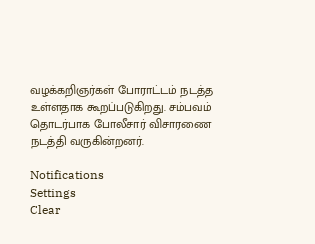வழக்கறிஞர்கள் போராட்டம் நடத்த உள்ளதாக கூறப்படுகிறது. சம்பவம் தொடர்பாக போலீசார் விசாரணை நடத்தி வருகின்றனர்.

Notifications
Settings
Clear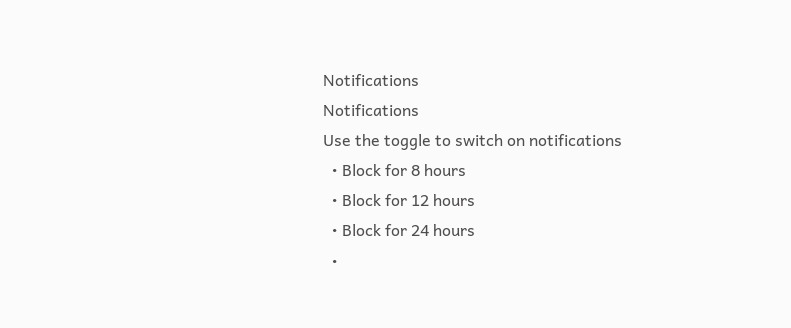Notifications
Notifications
Use the toggle to switch on notifications
  • Block for 8 hours
  • Block for 12 hours
  • Block for 24 hours
  •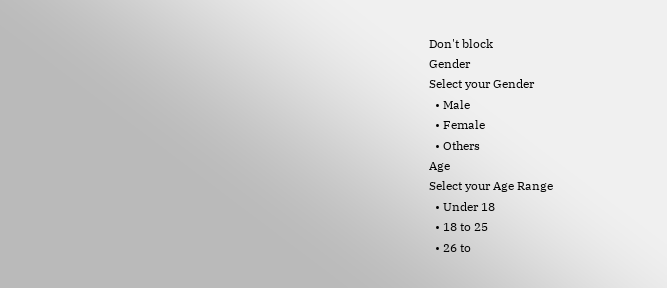Don't block
Gender
Select your Gender
  • Male
  • Female
  • Others
Age
Select your Age Range
  • Under 18
  • 18 to 25
  • 26 to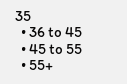35
  • 36 to 45
  • 45 to 55
  • 55+